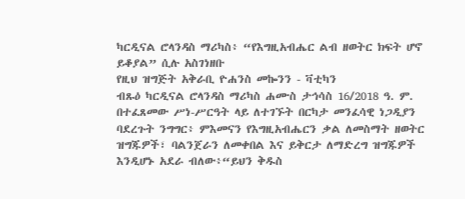ካርዲናል ሮላንዳስ ማሪካስ፥ “የእግዚአብሔር ልብ ዘወትር ክፍት ሆኖ ይቆያል” ሲሉ አስገነዘቡ
የዚህ ዝግጅት አቅራቢ ዮሐንስ መኰንን - ቫቲካን
ብጹዕ ካርዲናል ሮላንዳስ ማሪካስ ሐሙስ ታኅሳስ 16/2018 ዓ. ም. በተፈጸመው ሥነ-ሥርዓት ላይ ለተገኙት በርካታ መንፈሳዊ ነጋዲያን ባደረጉት ንግግር፥ ምእመናን የእግዚአብሔርን ቃል ለመስማት ዘወትር ዝግጁዎች፣ ባልንጀራን ለመቀበል እና ይቅርታ ለማድረግ ዝግጁዎች እንዲሆኑ አደራ ብለው፥“ይህን ቅዱስ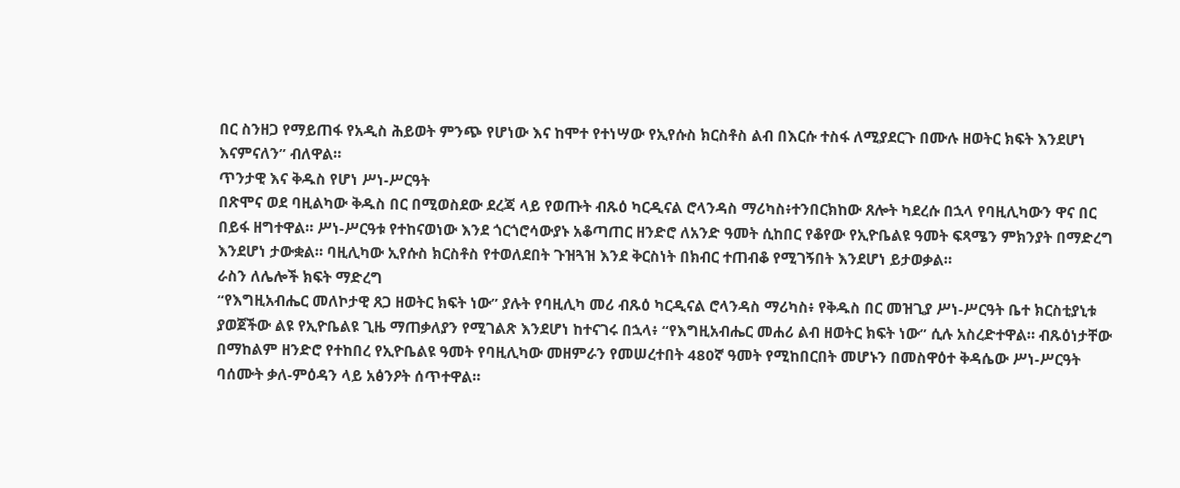በር ስንዘጋ የማይጠፋ የአዲስ ሕይወት ምንጭ የሆነው እና ከሞተ የተነሣው የኢየሱስ ክርስቶስ ልብ በእርሱ ተስፋ ለሚያደርጉ በሙሉ ዘወትር ክፍት እንደሆነ እናምናለን” ብለዋል።
ጥንታዊ እና ቅዱስ የሆነ ሥነ-ሥርዓት
በጽሞና ወደ ባዚልካው ቅዱስ በር በሚወስደው ደረጃ ላይ የወጡት ብጹዕ ካርዲናል ሮላንዳስ ማሪካስ፥ተንበርክከው ጸሎት ካደረሱ በኋላ የባዚሊካውን ዋና በር በይፋ ዘግተዋል። ሥነ-ሥርዓቱ የተከናወነው እንደ ጎርጎሮሳውያኑ አቆጣጠር ዘንድሮ ለአንድ ዓመት ሲከበር የቆየው የኢዮቤልዩ ዓመት ፍጻሜን ምክንያት በማድረግ እንደሆነ ታውቋል። ባዚሊካው ኢየሱስ ክርስቶስ የተወለደበት ጉዝጓዝ እንደ ቅርስነት በክብር ተጠብቆ የሚገኝበት እንደሆነ ይታወቃል።
ራስን ለሌሎች ክፍት ማድረግ
“የእግዚአብሔር መለኮታዊ ጸጋ ዘወትር ክፍት ነው” ያሉት የባዚሊካ መሪ ብጹዕ ካርዲናል ሮላንዳስ ማሪካስ፥ የቅዱስ በር መዝጊያ ሥነ-ሥርዓት ቤተ ክርስቲያኒቱ ያወጀችው ልዩ የኢዮቤልዩ ጊዜ ማጠቃለያን የሚገልጽ እንደሆነ ከተናገሩ በኋላ፥ “የእግዚአብሔር መሐሪ ልብ ዘወትር ክፍት ነው” ሲሉ አስረድተዋል። ብጹዕነታቸው በማከልም ዘንድሮ የተከበረ የኢዮቤልዩ ዓመት የባዚሊካው መዘምራን የመሠረተበት 480ኛ ዓመት የሚከበርበት መሆኑን በመስዋዕተ ቅዳሴው ሥነ-ሥርዓት ባሰሙት ቃለ-ምዕዳን ላይ አፅንዖት ሰጥተዋል።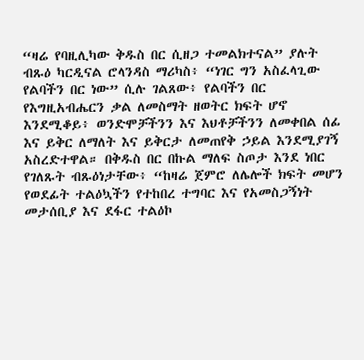“ዛሬ የባዚሊካው ቅዱስ በር ሲዘጋ ተመልክተናል” ያሉት ብጹዕ ካርዲናል ሮላንዳስ ማሪካስ፥ “ነገር ግን አስፈላጊው የልባችን በር ነው” ሲሉ ገልጸው፥ የልባችን በር የእግዚአብሔርን ቃል ለመስማት ዘወትር ክፍት ሆኖ እንደሚቆይ፥ ወንድሞቻችንን እና እህቶቻችንን ለመቀበል ሰፊ እና ይቅር ለማለት እና ይቅርታ ለመጠየቅ ኃይል እንደሚያገኝ አስረድተዋል። በቅዱስ በር በኩል ማለፍ ስጦታ እንደ ነበር የገለጹት ብጹዕነታቸው፥ “ከዛሬ ጀምሮ ለሌሎች ክፍት መሆን የወደፊት ተልዕኳችን የተከበረ ተግባር እና የአመስጋኝነት መታሰቢያ እና ደፋር ተልዕኮ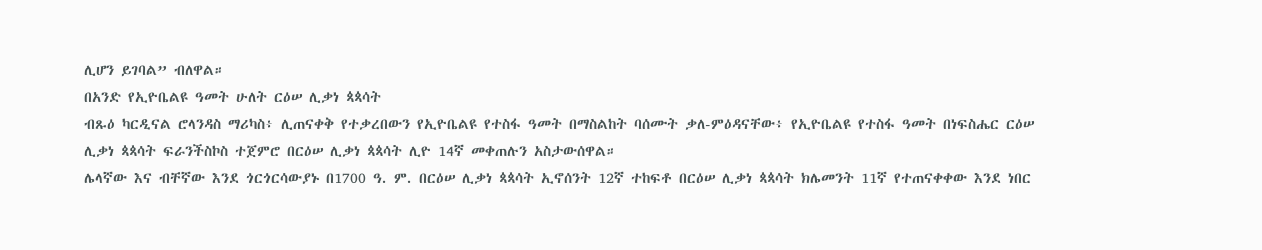ሊሆን ይገባል” ብለዋል።
በአንድ የኢዮቤልዩ ዓመት ሁለት ርዕሠ ሊቃነ ጳጳሳት
ብጹዕ ካርዲናል ሮላንዳስ ማሪካስ፥ ሊጠናቀቅ የተቃረበውን የኢዮቤልዩ የተስፋ ዓመት በማስልከት ባሰሙት ቃለ-ምዕዳናቸው፥ የኢዮቤልዩ የተስፋ ዓመት በነፍስሔር ርዕሠ ሊቃነ ጳጳሳት ፍራንችስኮስ ተጀምሮ በርዕሠ ሊቃነ ጳጳሳት ሊዮ 14ኛ መቀጠሉን አስታውሰዋል።
ሌላኛው እና ብቸኛው እንደ ጎርጎርሳውያኑ በ1700 ዓ. ም. በርዕሠ ሊቃነ ጳጳሳት ኢኖሰንት 12ኛ ተከፍቶ በርዕሠ ሊቃነ ጳጳሳት ክሌመንት 11ኛ የተጠናቀቀው እንደ ነበር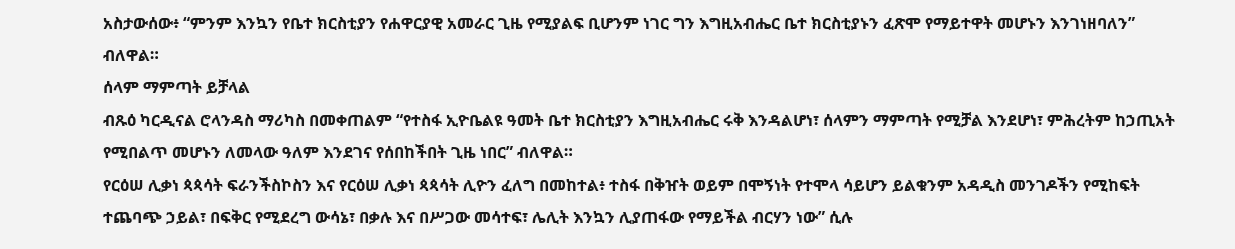አስታውሰው፥ “ምንም እንኳን የቤተ ክርስቲያን የሐዋርያዊ አመራር ጊዜ የሚያልፍ ቢሆንም ነገር ግን እግዚአብሔር ቤተ ክርስቲያኑን ፈጽሞ የማይተዋት መሆኑን እንገነዘባለን” ብለዋል።
ሰላም ማምጣት ይቻላል
ብጹዕ ካርዲናል ሮላንዳስ ማሪካስ በመቀጠልም “የተስፋ ኢዮቤልዩ ዓመት ቤተ ክርስቲያን እግዚአብሔር ሩቅ እንዳልሆነ፣ ሰላምን ማምጣት የሚቻል እንደሆነ፣ ምሕረትም ከኃጢአት የሚበልጥ መሆኑን ለመላው ዓለም እንደገና የሰበከችበት ጊዜ ነበር” ብለዋል።
የርዕሠ ሊቃነ ጳጳሳት ፍራንችስኮስን እና የርዕሠ ሊቃነ ጳጳሳት ሊዮን ፈለግ በመከተል፥ ተስፋ በቅዠት ወይም በሞኝነት የተሞላ ሳይሆን ይልቁንም አዳዲስ መንገዶችን የሚከፍት ተጨባጭ ኃይል፣ በፍቅር የሚደረግ ውሳኔ፣ በቃሉ እና በሥጋው መሳተፍ፣ ሌሊት እንኳን ሊያጠፋው የማይችል ብርሃን ነው” ሲሉ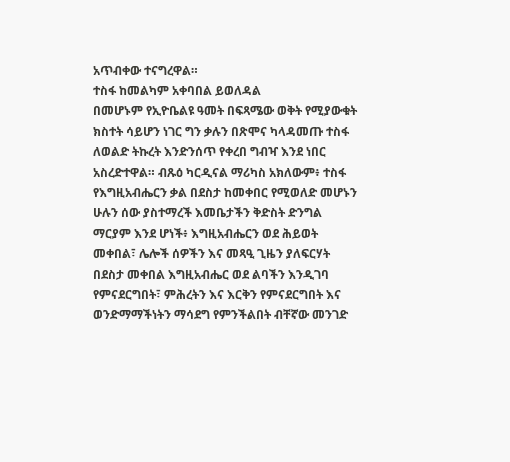አጥብቀው ተናግረዋል።
ተስፋ ከመልካም አቀባበል ይወለዳል
በመሆኑም የኢዮቤልዩ ዓመት በፍጻሜው ወቅት የሚያውቁት ክስተት ሳይሆን ነገር ግን ቃሉን በጽሞና ካላዳመጡ ተስፋ ለወልድ ትኩረት እንድንሰጥ የቀረበ ግብዣ እንደ ነበር አስረድተዋል። ብጹዕ ካርዲናል ማሪካስ አክለውም፥ ተስፋ የእግዚአብሔርን ቃል በደስታ ከመቀበር የሚወለድ መሆኑን ሁሉን ሰው ያስተማረች እመቤታችን ቅድስት ድንግል ማርያም እንደ ሆነች፥ እግዚአብሔርን ወደ ሕይወት መቀበል፣ ሌሎች ሰዎችን እና መጻዒ ጊዜን ያለፍርሃት በደስታ መቀበል እግዚአብሔር ወደ ልባችን እንዲገባ የምናደርግበት፣ ምሕረትን እና እርቅን የምናደርግበት እና ወንድማማችነትን ማሳደግ የምንችልበት ብቸኛው መንገድ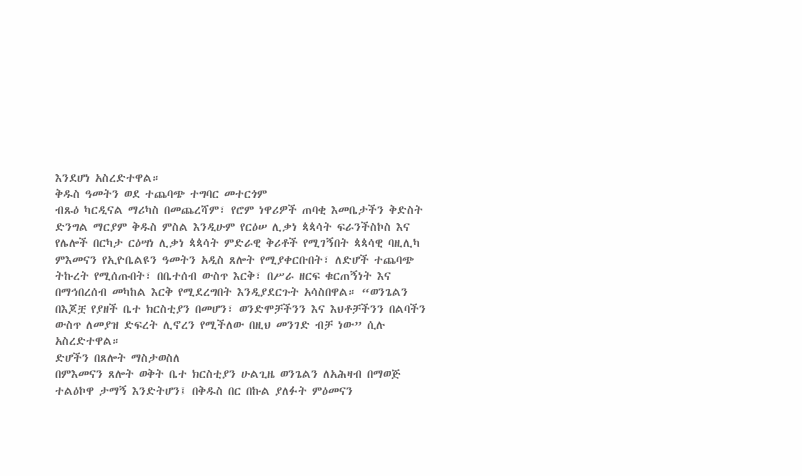እንደሆነ አስረድተዋል።
ቅዱስ ዓመትን ወደ ተጨባጭ ተግባር መተርጎም
ብጹዕ ካርዲናል ማሪካስ በመጨረሻም፣ የሮም ነዋሪዎች ጠባቂ እመቤታችን ቅድስት ድንግል ማርያም ቅዱስ ምስል እንዲሁም የርዕሠ ሊቃነ ጳጳሳት ፍራንችስኮስ እና የሌሎች በርካታ ርዕሣነ ሊቃነ ጳጳሳት ምድራዊ ቅሪቶች የሚገኝበት ጳጳሳዊ ባዚሊካ ምእመናን የኢዮቤልዩን ዓመትን አዲስ ጸሎት የሚያቀርቡበት፣ ለድሆች ተጨባጭ ትኩረት የሚሰጡበት፣ በቤተሰብ ውስጥ እርቅ፣ በሥራ ዘርፍ ቁርጠኝነት እና በማኅበረሰብ መካከል እርቅ የሚደረግበት እንዲያደርጉት አሳስበዋል። “ወንጌልን በእጆቿ የያዘች ቤተ ክርስቲያን በመሆን፣ ወንድሞቻችንን እና እህቶቻችንን በልባችን ውስጥ ለመያዝ ድፍረት ሊኖረን የሚችለው በዚህ መንገድ ብቻ ነው” ሲሉ አስረድተዋል።
ድሆችን በጸሎት ማስታወስለ
በምእመናን ጸሎት ወቅት ቤተ ክርስቲያን ሁልጊዜ ወንጌልን ለአሕዛብ በማወጅ ተልዕኮዋ ታማኝ እንድትሆን፤ በቅዱስ በር በኩል ያለፉት ምዕመናን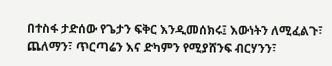በተስፋ ታድሰው የጌታን ፍቅር እንዲመሰክሩ፤ እውነትን ለሚፈልጉ፣ ጨለማን፣ ጥርጣሬን እና ድካምን የሚያሸንፍ ብርሃንን፣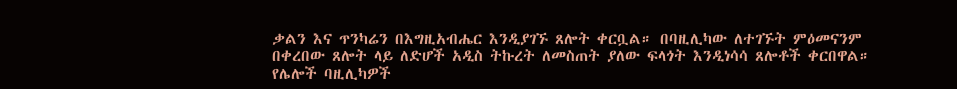ቃልን እና ጥንካሬን በእግዚአብሔር እንዲያገኙ ጸሎት ቀርቧል። በባዚሊካው ለተገኙት ምዕመናንም በቀረበው ጸሎት ላይ ለድሆች አዲስ ትኩረት ለመስጠት ያለው ፍላጎት እንዲነሳሳ ጸሎቶች ቀርበዋል።
የሌሎች ባዚሊካዎች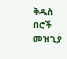ቅዱስ በሮች መዝጊያ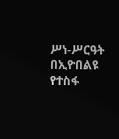ሥነ-ሥርዓት
በኢዮበልዩ የተስፋ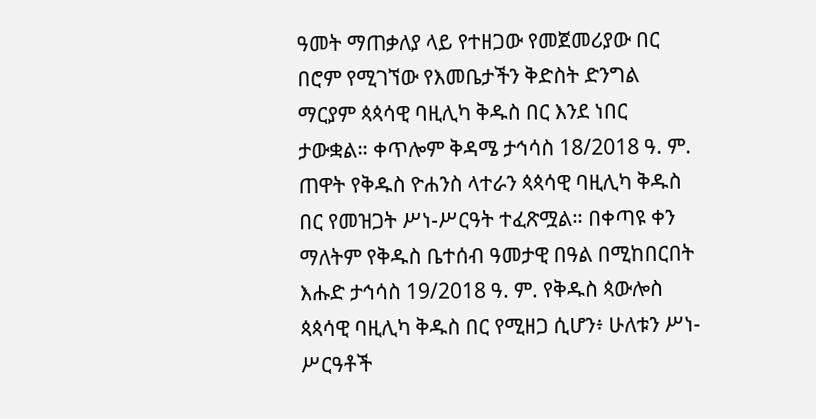ዓመት ማጠቃለያ ላይ የተዘጋው የመጀመሪያው በር በሮም የሚገኘው የእመቤታችን ቅድስት ድንግል ማርያም ጳጳሳዊ ባዚሊካ ቅዱስ በር እንደ ነበር ታውቋል። ቀጥሎም ቅዳሜ ታኅሳስ 18/2018 ዓ. ም. ጠዋት የቅዱስ ዮሐንስ ላተራን ጳጳሳዊ ባዚሊካ ቅዱስ በር የመዝጋት ሥነ-ሥርዓት ተፈጽሟል። በቀጣዩ ቀን ማለትም የቅዱስ ቤተሰብ ዓመታዊ በዓል በሚከበርበት እሑድ ታኅሳስ 19/2018 ዓ. ም. የቅዱስ ጳውሎስ ጳጳሳዊ ባዚሊካ ቅዱስ በር የሚዘጋ ሲሆን፥ ሁለቱን ሥነ-ሥርዓቶች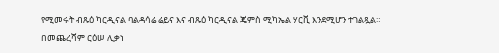የሚመሩት ብጹዕ ካርዲናል ባልዳሳሬ ሬይና እና ብጹዕ ካርዲናል ጄምስ ሚካኤል ሃርቪ እንደሚሆን ተገልጿል።
በመጨረሻም ርዕሠ ሊቃነ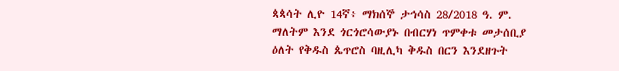ጳጳሳት ሊዮ 14ኛ፥ ማክሰኞ ታኅሳስ 28/2018 ዓ. ም. ማለትም እንደ ጎርጎሮሳውያኑ በብርሃነ ጥምቀቱ መታሰቢያ ዕለት የቅዱስ ጴጥሮስ ባዚሊካ ቅዱስ በርን እንደዘጉት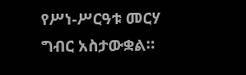የሥነ-ሥርዓቱ መርሃ ግብር አስታውቋል።